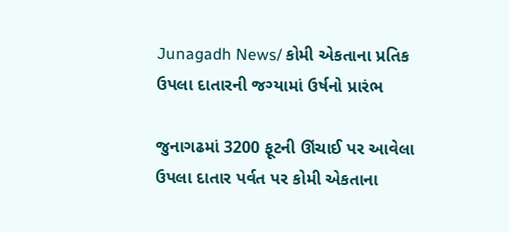Junagadh News/ કોમી એકતાના પ્રતિક ઉપલા દાતારની જગ્યામાં ઉર્ષનો પ્રારંભ

જુનાગઢમાં 3200 ફૂટની ઊંચાઈ પર આવેલા ઉપલા દાતાર પર્વત પર કોમી એકતાના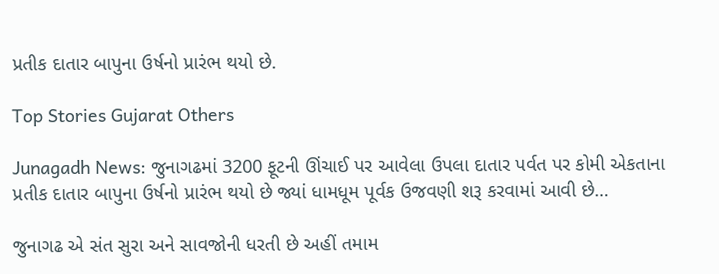પ્રતીક દાતાર બાપુના ઉર્ષનો પ્રારંભ થયો છે.

Top Stories Gujarat Others

Junagadh News: જુનાગઢમાં 3200 ફૂટની ઊંચાઈ પર આવેલા ઉપલા દાતાર પર્વત પર કોમી એકતાના પ્રતીક દાતાર બાપુના ઉર્ષનો પ્રારંભ થયો છે જ્યાં ધામધૂમ પૂર્વક ઉજવણી શરૂ કરવામાં આવી છે…

જુનાગઢ એ સંત સુરા અને સાવજોની ધરતી છે અહીં તમામ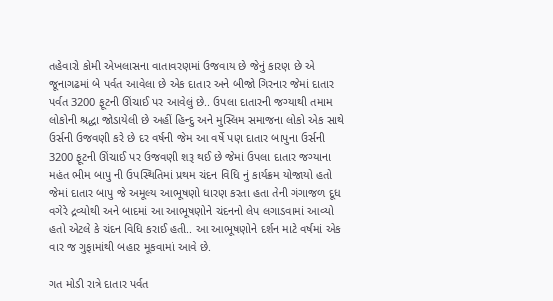તહેવારો કોમી એખલાસના વાતાવરણમાં ઉજવાય છે જેનું કારણ છે એ જૂનાગઢમાં બે પર્વત આવેલા છે એક દાતાર અને બીજો ગિરનાર જેમાં દાતાર પર્વત 3200 ફૂટની ઊંચાઈ પર આવેલું છે.. ઉપલા દાતારની જગ્યાથી તમામ લોકોની શ્રદ્ધા જોડાયેલી છે અહીં હિન્દુ અને મુસ્લિમ સમાજના લોકો એક સાથે ઉર્સની ઉજવણી કરે છે દર વર્ષની જેમ આ વર્ષે પણ દાતાર બાપુના ઉર્સની 3200 ફૂટની ઊંચાઈ પર ઉજવણી શરૂ થઈ છે જેમાં ઉપલા દાતાર જગ્યાના મહંત ભીમ બાપુ ની ઉપસ્થિતિમાં પ્રથમ ચંદન વિધિ નું કાર્યક્રમ યોજાયો હતો જેમાં દાતાર બાપુ જે અમૂલ્ય આભૂષણો ધારણ કરતા હતા તેની ગંગાજળ દૂધ વગેરે દ્રવ્યોથી અને બાદમાં આ આભૂષણોને ચંદનનો લેપ લગાડવામાં આવ્યો હતો એટલે કે ચંદન વિધિ કરાઈ હતી.. આ આભૂષણોને દર્શન માટે વર્ષમાં એક વાર જ ગુફામાંથી બહાર મૂકવામાં આવે છે.

ગત મોડી રાત્રે દાતાર પર્વત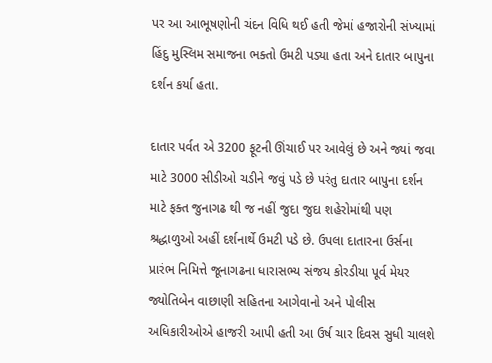પર આ આભૂષણોની ચંદન વિધિ થઈ હતી જેમાં હજારોની સંખ્યામાં હિંદુ મુસ્લિમ સમાજના ભક્તો ઉમટી પડ્યા હતા અને દાતાર બાપુના દર્શન કર્યા હતા.

દાતાર પર્વત એ 3200 ફૂટની ઊંચાઈ પર આવેલું છે અને જ્યાં જવા માટે 3000 સીડીઓ ચડીને જવું પડે છે પરંતુ દાતાર બાપુના દર્શન માટે ફક્ત જુનાગઢ થી જ નહીં જુદા જુદા શહેરોમાંથી પણ શ્રદ્ધાળુઓ અહીં દર્શનાર્થે ઉમટી પડે છે. ઉપલા દાતારના ઉર્સના પ્રારંભ નિમિત્તે જૂનાગઢના ધારાસભ્ય સંજય કોરડીયા પૂર્વ મેયર જ્યોતિબેન વાછાણી સહિતના આગેવાનો અને પોલીસ અધિકારીઓએ હાજરી આપી હતી આ ઉર્ષ ચાર દિવસ સુધી ચાલશે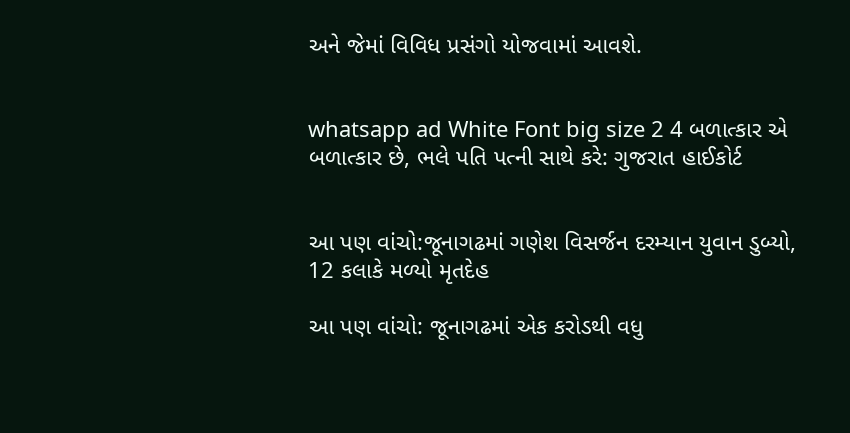અને જેમાં વિવિધ પ્રસંગો યોજવામાં આવશે.


whatsapp ad White Font big size 2 4 બળાત્કાર એ બળાત્કાર છે, ભલે પતિ પત્ની સાથે કરે: ગુજરાત હાઈકોર્ટ


આ પણ વાંચો:જૂનાગઢમાં ગણેશ વિસર્જન દરમ્યાન યુવાન ડુબ્યો, 12 કલાકે મળ્યો મૃતદેહ

આ પણ વાંચો: જૂનાગઢમાં એક કરોડથી વધુ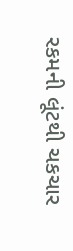રકમની લૂંટથી ચકચાર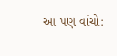આ પણ વાંચો: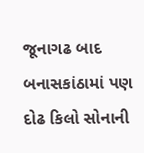જૂનાગઢ બાદ બનાસકાંઠામાં પણ દોઢ કિલો સોનાની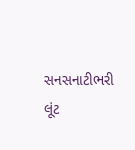સનસનાટીભરી લૂંટ